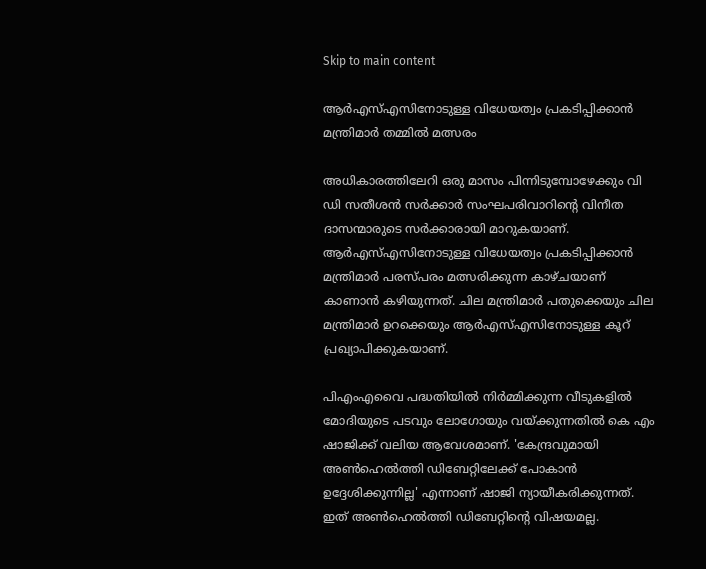Skip to main content

ആർഎസ്എസിനോടുള്ള വിധേയത്വം പ്രകടിപ്പിക്കാൻ മന്ത്രിമാർ തമ്മിൽ മത്സരം

അധികാരത്തിലേറി ഒരു മാസം പിന്നിടുമ്പോഴേക്കും വി ഡി സതീശൻ സർക്കാർ സംഘപരിവാറിന്റെ വിനീത ദാസന്മാരുടെ സർക്കാരായി മാറുകയാണ്. ആർഎസ്എസിനോടുള്ള വിധേയത്വം പ്രകടിപ്പിക്കാൻ മന്ത്രിമാർ പരസ്പരം മത്സരിക്കുന്ന കാഴ്ചയാണ് കാണാൻ കഴിയുന്നത്. ചില മന്ത്രിമാർ പതുക്കെയും ചില മന്ത്രിമാർ ഉറക്കെയും ആർഎസ്എസിനോടുള്ള കൂറ് പ്രഖ്യാപിക്കുകയാണ്.

പിഎംഎവൈ പദ്ധതിയിൽ നിർമ്മിക്കുന്ന വീടുകളിൽ മോദിയുടെ പടവും ലോഗോയും വയ്ക്കുന്നതിൽ കെ എം ഷാജിക്ക് വലിയ ആവേശമാണ്. 'കേന്ദ്രവുമായി അൺഹെൽത്തി ഡിബേറ്റിലേക്ക് പോകാൻ ഉദ്ദേശിക്കുന്നില്ല' എന്നാണ് ഷാജി ന്യായീകരിക്കുന്നത്. ഇത് അൺഹെൽത്തി ഡിബേറ്റിൻ്റെ വിഷയമല്ല.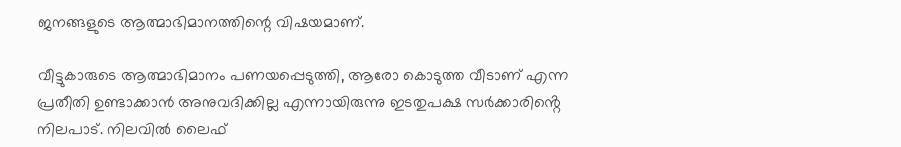ജനങ്ങളുടെ ആത്മാഭിമാനത്തിന്റെ വിഷയമാണ്.

വീട്ടുകാരുടെ ആത്മാഭിമാനം പണയപ്പെടുത്തി, ആരോ കൊടുത്ത വീടാണ് എന്ന പ്രതീതി ഉണ്ടാക്കാൻ അനുവദിക്കില്ല എന്നായിരുന്നു ഇടതുപക്ഷ സർക്കാരിൻ്റെ നിലപാട്. നിലവിൽ ലൈഫ്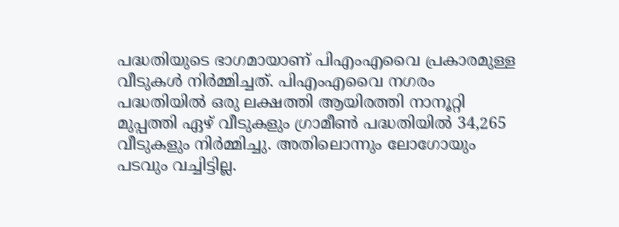പദ്ധതിയുടെ ഭാഗമായാണ് പിഎംഎവൈ പ്രകാരമുള്ള വീടുകൾ നിർമ്മിച്ചത്. പിഎംഎവൈ നഗരം പദ്ധതിയിൽ ഒരു ലക്ഷത്തി ആയിരത്തി നാനൂറ്റി മുപ്പത്തി ഏഴ് വീടുകളും ഗ്രാമീൺ പദ്ധതിയിൽ 34,265 വീടുകളും നിർമ്മിച്ചു. അതിലൊന്നും ലോഗോയും പടവും വച്ചിട്ടില്ല.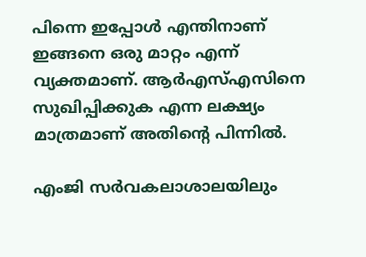പിന്നെ ഇപ്പോൾ എന്തിനാണ് ഇങ്ങനെ ഒരു മാറ്റം എന്ന് വ്യക്തമാണ്. ആർഎസ്എസിനെ സുഖിപ്പിക്കുക എന്ന ലക്ഷ്യം മാത്രമാണ് അതിൻ്റെ പിന്നിൽ.

എംജി സർവകലാശാലയിലും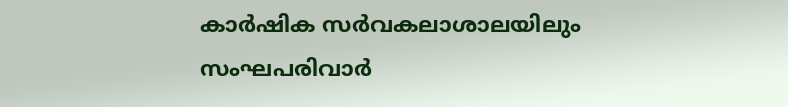കാർഷിക സർവകലാശാലയിലും സംഘപരിവാർ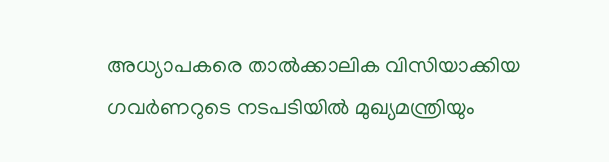അധ്യാപകരെ താൽക്കാലിക വിസിയാക്കിയ ഗവർണറുടെ നടപടിയിൽ മുഖ്യമന്ത്രിയും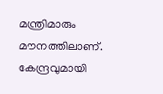മന്ത്രിമാരും മൗനത്തിലാണ്. കേന്ദ്രവുമായി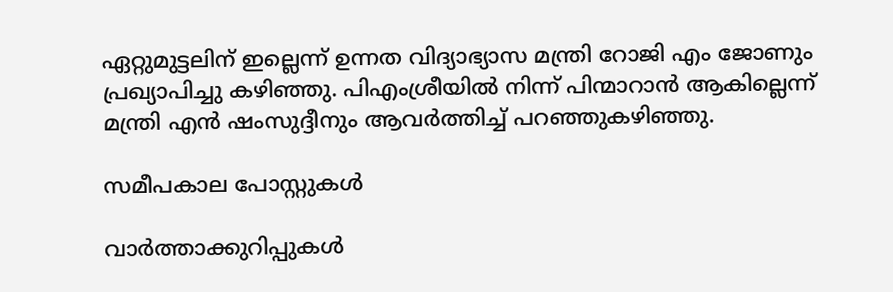ഏറ്റുമുട്ടലിന് ഇല്ലെന്ന് ഉന്നത വിദ്യാഭ്യാസ മന്ത്രി റോജി എം ജോണും പ്രഖ്യാപിച്ചു കഴിഞ്ഞു. പിഎംശ്രീയിൽ നിന്ന് പിന്മാറാൻ ആകില്ലെന്ന് മന്ത്രി എൻ ഷംസുദ്ദീനും ആവർത്തിച്ച് പറഞ്ഞുകഴിഞ്ഞു.

സമീപകാല പോസ്റ്റുകൾ

വാർത്താക്കുറിപ്പുകൾ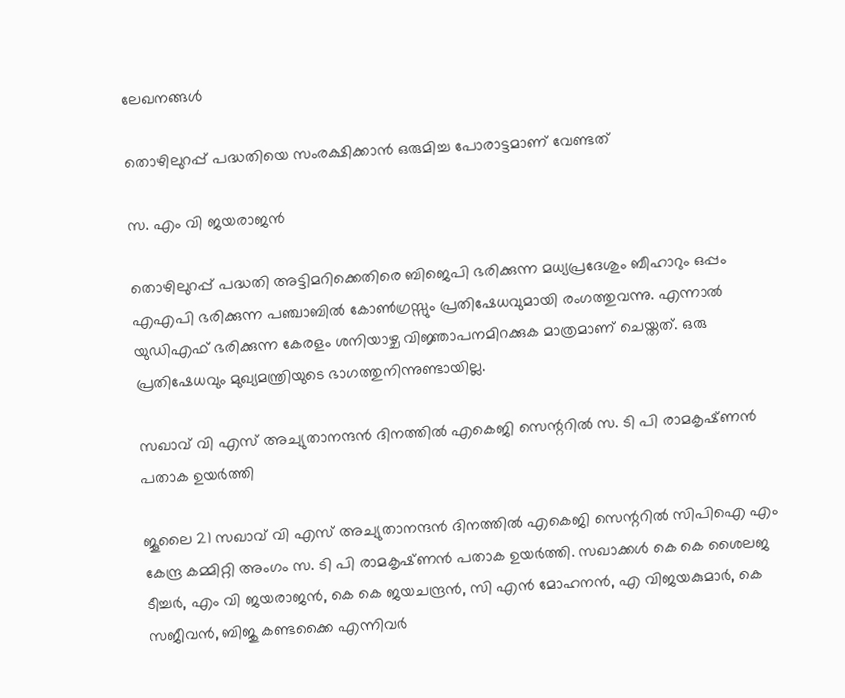ലേഖനങ്ങൾ

തൊഴിലുറപ്പ് പദ്ധതിയെ സംരക്ഷിക്കാൻ ഒരുമിച്ച പോരാട്ടമാണ് വേണ്ടത്

സ. എം വി ജയരാജൻ

തൊഴിലുറപ്പ് പദ്ധതി അട്ടിമറിക്കെതിരെ ബിജെപി ഭരിക്കുന്ന മധ്യപ്രദേശും ബീഹാറും ഒപ്പം എഎപി ഭരിക്കുന്ന പഞ്ചാബിൽ കോൺഗ്രസ്സും പ്രതിഷേധവുമായി രംഗത്തുവന്നു. എന്നാൽ യുഡിഎഫ് ഭരിക്കുന്ന കേരളം ശനിയാഴ്ച വിജ്ഞാപനമിറക്കുക മാത്രമാണ് ചെയ്തത്. ഒരു പ്രതിഷേധവും മുഖ്യമന്ത്രിയുടെ ഭാഗത്തുനിന്നുണ്ടായില്ല.

സഖാവ് വി എസ് അച്യുതാനന്ദൻ ദിനത്തിൽ എകെജി സെന്ററിൽ സ. ടി പി രാമകൃഷ്‌ണൻ പതാക ഉയർത്തി

ജൂലൈ 21 സഖാവ് വി എസ് അച്യുതാനന്ദൻ ദിനത്തിൽ എകെജി സെന്ററിൽ സിപിഐ എം കേന്ദ്ര കമ്മിറ്റി അംഗം സ. ടി പി രാമകൃഷ്‌ണൻ പതാക ഉയർത്തി. സഖാക്കൾ കെ കെ ശൈലജ ടീച്ചർ, എം വി ജയരാജൻ, കെ കെ ജയചന്ദ്രൻ, സി എൻ മോഹനൻ, എ വിജയകുമാർ, കെ സജീവൻ, ബിജു കണ്ടക്കൈ എന്നിവർ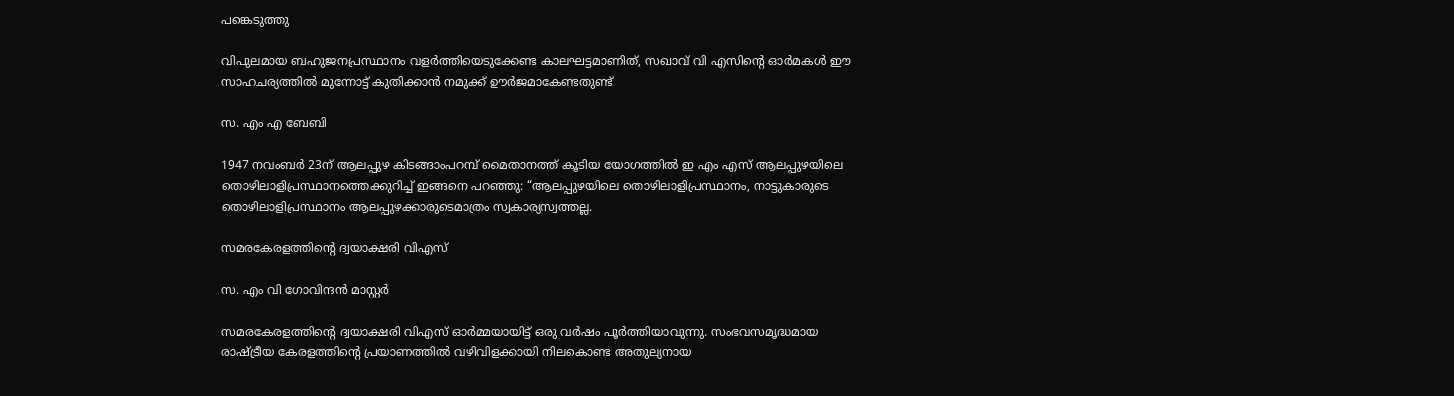പങ്കെടുത്തു

വിപുലമായ ബഹുജനപ്രസ്ഥാനം വളർത്തിയെടുക്കേണ്ട കാലഘട്ടമാണിത്, സഖാവ് വി എസിന്റെ ഓർമകൾ ഈ സാഹചര്യത്തിൽ മുന്നോട്ട്‌ കുതിക്കാൻ നമുക്ക് ഊർജമാകേണ്ടതുണ്ട്

സ. എം എ ബേബി

1947 നവംബർ 23ന് ആലപ്പുഴ കിടങ്ങാംപറമ്പ്‌ മൈതാനത്ത്‌ കൂടിയ യോഗത്തിൽ ഇ എം എസ് ആലപ്പുഴയിലെ തൊഴിലാളിപ്രസ്ഥാനത്തെക്കുറിച്ച് ഇങ്ങനെ പറഞ്ഞു: “ആലപ്പുഴയിലെ തൊഴിലാളിപ്രസ്ഥാനം, നാട്ടുകാരുടെ തൊഴിലാളിപ്രസ്ഥാനം ആലപ്പുഴക്കാരുടെമാത്രം സ്വകാര്യസ്വത്തല്ല.

സമരകേരളത്തിൻ്റെ ദ്വയാക്ഷരി വിഎസ്

സ. എം വി ഗോവിന്ദൻ മാസ്റ്റർ

സമരകേരളത്തിൻ്റെ ദ്വയാക്ഷരി വിഎസ് ഓർമ്മയായിട്ട് ഒരു വർഷം പൂർത്തിയാവുന്നു. സംഭവസമൃദ്ധമായ രാഷ്ട്രീയ കേരളത്തിന്റെ പ്രയാണത്തിൽ വഴിവിളക്കായി നിലകൊണ്ട അതുല്യനായ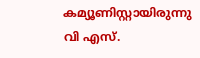കമ്യൂണിസ്റ്റായിരുന്നു വി എസ്.